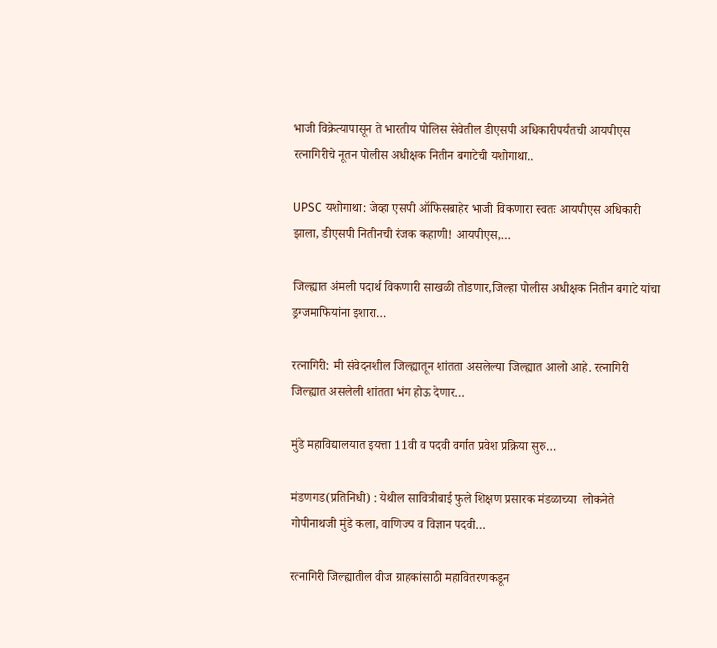भाजी विक्रेत्यापासून ते भारतीय पोलिस सेवेतील डीएसपी अधिकारीपर्यंतची आयपीएस रत्नागिरीचे नूतन पोलीस अधीक्षक नितीन बगाटेची यशोगाथा..

UPSC यशोगाथा: जेव्हा एसपी ऑफिसबाहेर भाजी विकणारा स्वतः आयपीएस अधिकारी झाला, डीएसपी नितीनची रंजक कहाणी! आयपीएस,…

जिल्ह्यात अंमली पदार्थ विकणारी साखळी तोडणार,जिल्हा पोलीस अधीक्षक नितीन बगाटे यांचा ड्रग्जमाफियांना इशारा…

रत्नागिरी: मी संवेदनशील जिल्ह्यातून शांतता असलेल्या जिल्ह्यात आलो आहे. रत्नागिरी जिल्ह्यात असलेली शांतता भंग होऊ देणार…

मुंडे महाविद्यालयात इयत्ता 11वी व पदवी वर्गात प्रवेश प्रक्रिया सुरु…

मंडणगड(प्रतिनिधी) : येथील सावित्रीबाई फुले शिक्षण प्रसारक मंडळाच्या  लोकनेते गोपीनाथजी मुंडे कला, वाणिज्य व विज्ञान पदवी…

रत्नागिरी जिल्ह्यातील वीज ग्राहकांसाठी महावितरणकडून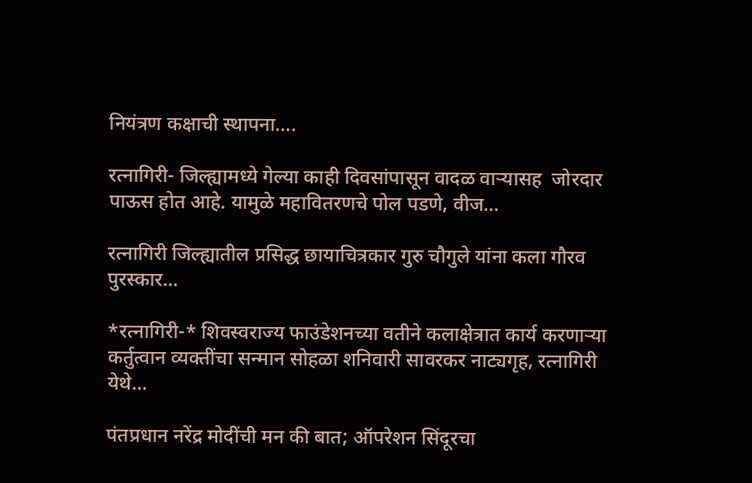नियंत्रण कक्षाची स्थापना….

रत्नागिरी- जिल्ह्यामध्ये गेल्या काही दिवसांपासून वादळ वाऱ्यासह  जोरदार पाऊस होत आहे. यामुळे महावितरणचे पोल पडणे, वीज…

रत्नागिरी जिल्ह्यातील प्रसिद्ध छायाचित्रकार गुरु चौगुले यांना कला गौरव पुरस्कार…

*रत्नागिरी-* शिवस्वराज्य फाउंडेशनच्या वतीने कलाक्षेत्रात कार्य करणाऱ्या कर्तुत्वान व्यक्तींचा सन्मान सोहळा शनिवारी सावरकर नाट्यगृह, रत्नागिरी येथे…

पंतप्रधान नरेंद्र मोदींची मन की बात; ऑपरेशन सिंदूरचा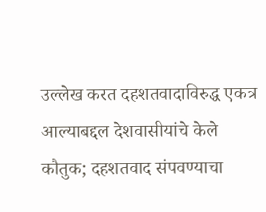उल्लेख करत दहशतवादाविरुद्ध एकत्र आल्याबद्दल देशवासीयांचे केले कौतुक; दहशतवाद संपवण्याचा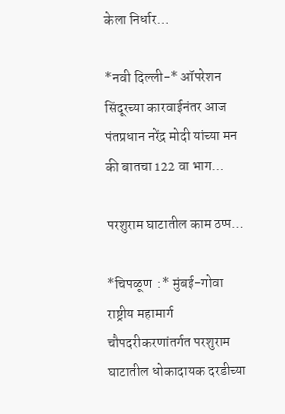केला निर्धार…

*नवी दिल्ली-* ऑपरेशन सिंदूरच्या कारवाईनंतर आज पंतप्रधान नरेंद्र मोदी यांच्या मन की बातचा 122 वा भाग…

परशुराम घाटातील काम ठप्प…

*चिपळूण  :* मुंबई-गोवा राष्ट्रीय महामार्ग चौपदरीकरणांतर्गत परशुराम घाटातील धोकादायक दरडीच्या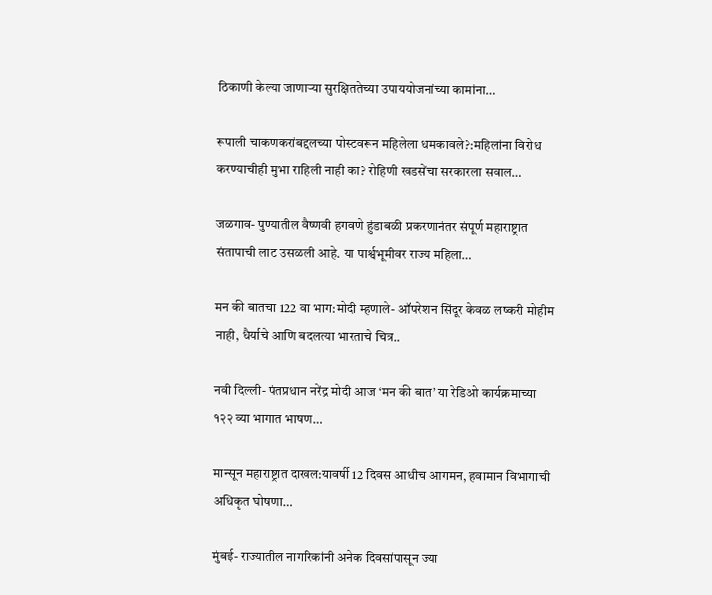ठिकाणी केल्या जाणाऱ्या सुरक्षिततेच्या उपाययोजनांच्या कामांना…

रूपाली चाकणकरांबद्दलच्या पोस्टवरून महिलेला धमकावले?:महिलांना विरोध करण्याचीही मुभा राहिली नाही का? रोहिणी खडसेंचा सरकारला सवाल…

जळगाव- पुण्यातील वैष्णवी हगवणे हुंडाबळी प्रकरणानंतर संपूर्ण महाराष्ट्रात संतापाची लाट उसळली आहे. या पार्श्वभूमीवर राज्य महिला…

मन की बातचा 122 वा भाग:मोदी म्हणाले- ऑपरेशन सिंदूर केवळ लष्करी मोहीम नाही, धैर्याचे आणि बदलत्या भारताचे चित्र..

नवी दिल्ली- पंतप्रधान नरेंद्र मोदी आज ‘मन की बात’ या रेडिओ कार्यक्रमाच्या १२२ व्या भागात भाषण…

मान्सून महाराष्ट्रात दाखल:यावर्षी 12 दिवस आधीच आगमन, हवामान विभागाची अधिकृत घोषणा…

मुंबई- राज्यातील नागरिकांनी अनेक दिवसांपासून ज्या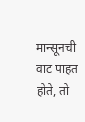मान्सूनची वाट पाहत होते, तो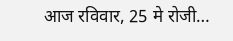आज रविवार, 25 मे रोजी…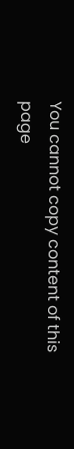You cannot copy content of this page